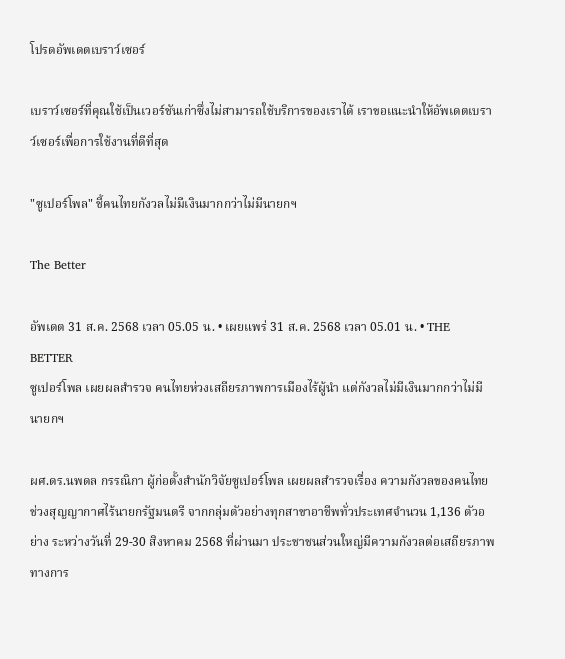โปรดอัพเดตเบราว์เซอร์

เบราว์เซอร์ที่คุณใช้เป็นเวอร์ชันเก่าซึ่งไม่สามารถใช้บริการของเราได้ เราขอแนะนำให้อัพเดตเบราว์เซอร์เพื่อการใช้งานที่ดีที่สุด

"ซูเปอร์โพล" ชี้คนไทยกังวลไม่มีเงินมากกว่าไม่มีนายกฯ

The Better

อัพเดต 31 ส.ค. 2568 เวลา 05.05 น. • เผยแพร่ 31 ส.ค. 2568 เวลา 05.01 น. • THE BETTER
ซูเปอร์โพล เผยผลสำรวจ คนไทยห่วงเสถียรภาพการเมืองไร้ผู้นำ แต่กังวลไม่มีเงินมากกว่าไม่มีนายกฯ

ผศ.ดร.นพดล กรรณิกา ผู้ก่อตั้งสำนักวิจัยซูเปอร์โพล เผยผลสำรวจเรื่อง ความกังวลของคนไทย ช่วงสุญญากาศไร้นายกรัฐมนตรี จากกลุ่มตัวอย่างทุกสาขาอาชีพทั่วประเทศจำนวน 1,136 ตัวอย่าง ระหว่างวันที่ 29-30 สิงหาคม 2568 ที่ผ่านมา ประชาชนส่วนใหญ่มีความกังวลต่อเสถียรภาพทางการ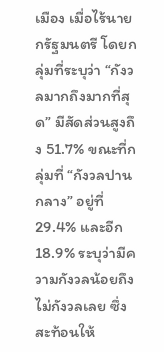เมือง เมื่อไร้นายกรัฐมนตรี โดยกลุ่มที่ระบุว่า “กังวลมากถึงมากที่สุด” มีสัดส่วนสูงถึง 51.7% ขณะที่กลุ่มที่ “กังวลปานกลาง” อยู่ที่ 29.4% และอีก 18.9% ระบุว่ามีความกังวลน้อยถึงไม่กังวลเลย ซึ่งสะท้อนให้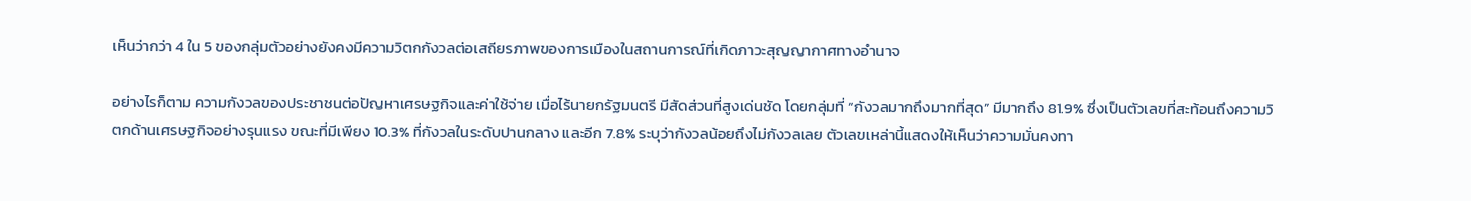เห็นว่ากว่า 4 ใน 5 ของกลุ่มตัวอย่างยังคงมีความวิตกกังวลต่อเสถียรภาพของการเมืองในสถานการณ์ที่เกิดภาวะสุญญากาศทางอำนาจ

อย่างไรก็ตาม ความกังวลของประชาชนต่อปัญหาเศรษฐกิจและค่าใช้จ่าย เมื่อไร้นายกรัฐมนตรี มีสัดส่วนที่สูงเด่นชัด โดยกลุ่มที่ “กังวลมากถึงมากที่สุด” มีมากถึง 81.9% ซึ่งเป็นตัวเลขที่สะท้อนถึงความวิตกด้านเศรษฐกิจอย่างรุนแรง ขณะที่มีเพียง 10.3% ที่กังวลในระดับปานกลาง และอีก 7.8% ระบุว่ากังวลน้อยถึงไม่กังวลเลย ตัวเลขเหล่านี้แสดงให้เห็นว่าความมั่นคงทา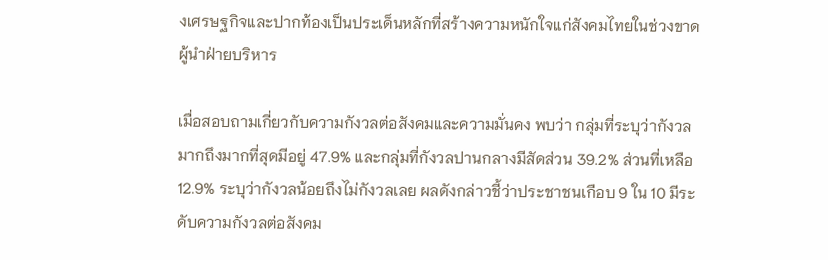งเศรษฐกิจและปากท้องเป็นประเด็นหลักที่สร้างความหนักใจแก่สังคมไทยในช่วงขาดผู้นำฝ่ายบริหาร

เมื่อสอบถามเกี่ยวกับความกังวลต่อสังคมและความมั่นคง พบว่า กลุ่มที่ระบุว่ากังวลมากถึงมากที่สุดมีอยู่ 47.9% และกลุ่มที่กังวลปานกลางมีสัดส่วน 39.2% ส่วนที่เหลือ 12.9% ระบุว่ากังวลน้อยถึงไม่กังวลเลย ผลดังกล่าวชี้ว่าประชาชนเกือบ 9 ใน 10 มีระดับความกังวลต่อสังคม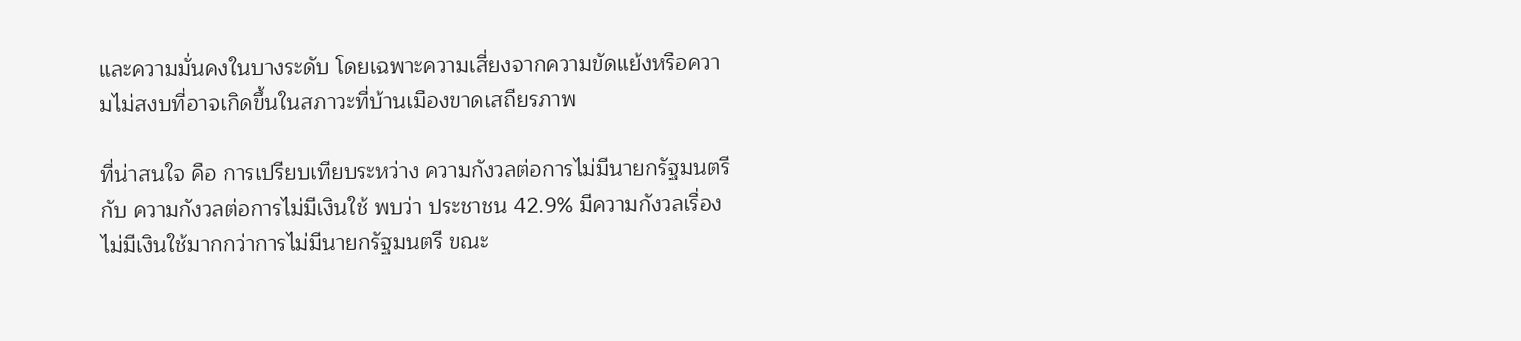และความมั่นคงในบางระดับ โดยเฉพาะความเสี่ยงจากความขัดแย้งหรือความไม่สงบที่อาจเกิดขึ้นในสภาวะที่บ้านเมืองขาดเสถียรภาพ

ที่น่าสนใจ คือ การเปรียบเทียบระหว่าง ความกังวลต่อการไม่มีนายกรัฐมนตรี กับ ความกังวลต่อการไม่มีเงินใช้ พบว่า ประชาชน 42.9% มีความกังวลเรื่องไม่มีเงินใช้มากกว่าการไม่มีนายกรัฐมนตรี ขณะ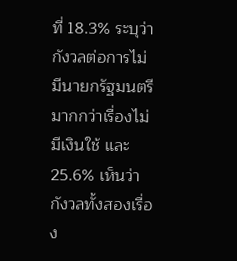ที่ 18.3% ระบุว่ากังวลต่อการไม่มีนายกรัฐมนตรีมากกว่าเรื่องไม่มีเงินใช้ และ 25.6% เห็นว่ากังวลทั้งสองเรื่อง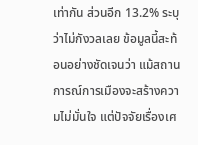เท่ากัน ส่วนอีก 13.2% ระบุว่าไม่กังวลเลย ข้อมูลนี้สะท้อนอย่างชัดเจนว่า แม้สถานการณ์การเมืองจะสร้างความไม่มั่นใจ แต่ปัจจัยเรื่องเศ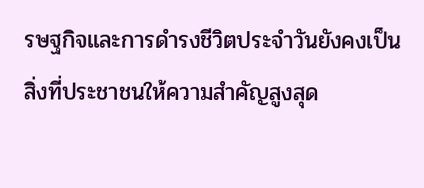รษฐกิจและการดำรงชีวิตประจำวันยังคงเป็นสิ่งที่ประชาชนให้ความสำคัญสูงสุด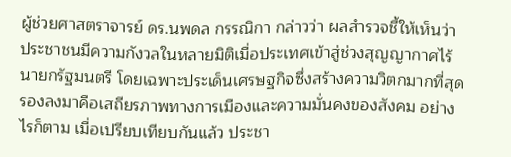ผู้ช่วยศาสตราจารย์ ดร.นพดล กรรณิกา กล่าวว่า ผลสำรวจชี้ให้เห็นว่า ประชาชนมีความกังวลในหลายมิติเมื่อประเทศเข้าสู่ช่วงสุญญากาศไร้นายกรัฐมนตรี โดยเฉพาะประเด็นเศรษฐกิจซึ่งสร้างความวิตกมากที่สุด รองลงมาคือเสถียรภาพทางการเมืองและความมั่นคงของสังคม อย่างไรก็ตาม เมื่อเปรียบเทียบกันแล้ว ประชา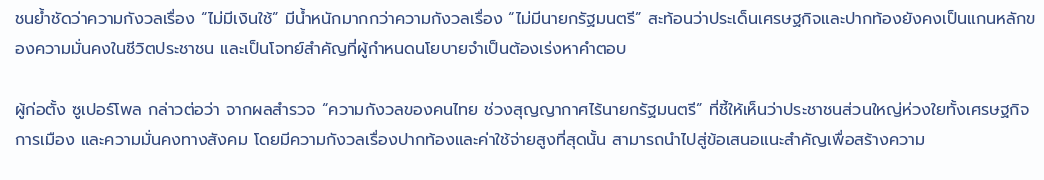ชนย้ำชัดว่าความกังวลเรื่อง “ไม่มีเงินใช้” มีน้ำหนักมากกว่าความกังวลเรื่อง “ไม่มีนายกรัฐมนตรี” สะท้อนว่าประเด็นเศรษฐกิจและปากท้องยังคงเป็นแกนหลักของความมั่นคงในชีวิตประชาชน และเป็นโจทย์สำคัญที่ผู้กำหนดนโยบายจำเป็นต้องเร่งหาคำตอบ

ผู้ก่อตั้ง ซูเปอร์โพล กล่าวต่อว่า จากผลสำรวจ “ความกังวลของคนไทย ช่วงสุญญากาศไร้นายกรัฐมนตรี” ที่ชี้ให้เห็นว่าประชาชนส่วนใหญ่ห่วงใยทั้งเศรษฐกิจ การเมือง และความมั่นคงทางสังคม โดยมีความกังวลเรื่องปากท้องและค่าใช้จ่ายสูงที่สุดนั้น สามารถนำไปสู่ข้อเสนอแนะสำคัญเพื่อสร้างความ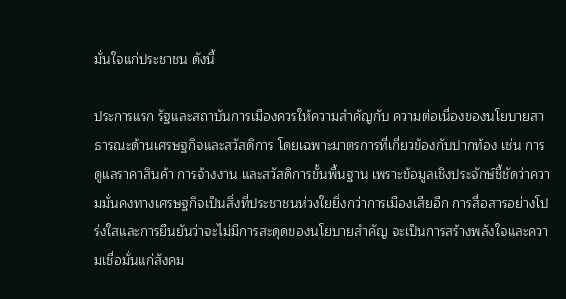มั่นใจแก่ประชาชน ดังนี้

ประการแรก รัฐและสถาบันการเมืองควรให้ความสำคัญกับ ความต่อเนื่องของนโยบายสาธารณะด้านเศรษฐกิจและสวัสดิการ โดยเฉพาะมาตรการที่เกี่ยวข้องกับปากท้อง เช่น การดูแลราคาสินค้า การจ้างงาน และสวัสดิการขั้นพื้นฐาน เพราะข้อมูลเชิงประจักษ์ชี้ชัดว่าความมั่นคงทางเศรษฐกิจเป็นสิ่งที่ประชาชนห่วงใยยิ่งกว่าการเมืองเสียอีก การสื่อสารอย่างโปร่งใสและการยืนยันว่าจะไม่มีการสะดุดของนโยบายสำคัญ จะเป็นการสร้างพลังใจและความเชื่อมั่นแก่สังคม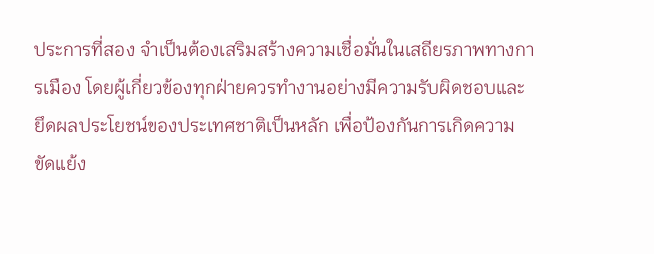ประการที่สอง จำเป็นต้องเสริมสร้างความเชื่อมั่นในเสถียรภาพทางการเมือง โดยผู้เกี่ยวข้องทุกฝ่ายควรทำงานอย่างมีความรับผิดชอบและยึดผลประโยชน์ของประเทศชาติเป็นหลัก เพื่อป้องกันการเกิดความขัดแย้ง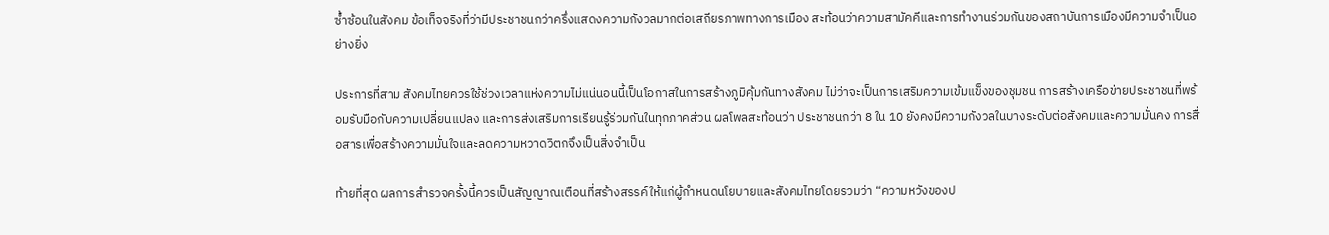ซ้ำซ้อนในสังคม ข้อเท็จจริงที่ว่ามีประชาชนกว่าครึ่งแสดงความกังวลมากต่อเสถียรภาพทางการเมือง สะท้อนว่าความสามัคคีและการทำงานร่วมกันของสถาบันการเมืองมีความจำเป็นอย่างยิ่ง

ประการที่สาม สังคมไทยควรใช้ช่วงเวลาแห่งความไม่แน่นอนนี้เป็นโอกาสในการสร้างภูมิคุ้มกันทางสังคม ไม่ว่าจะเป็นการเสริมความเข้มแข็งของชุมชน การสร้างเครือข่ายประชาชนที่พร้อมรับมือกับความเปลี่ยนแปลง และการส่งเสริมการเรียนรู้ร่วมกันในทุกภาคส่วน ผลโพลสะท้อนว่า ประชาชนกว่า 8 ใน 10 ยังคงมีความกังวลในบางระดับต่อสังคมและความมั่นคง การสื่อสารเพื่อสร้างความมั่นใจและลดความหวาดวิตกจึงเป็นสิ่งจำเป็น

ท้ายที่สุด ผลการสำรวจครั้งนี้ควรเป็นสัญญาณเตือนที่สร้างสรรค์ให้แก่ผู้กำหนดนโยบายและสังคมไทยโดยรวมว่า “ความหวังของป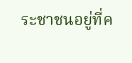ระชาชนอยู่ที่ค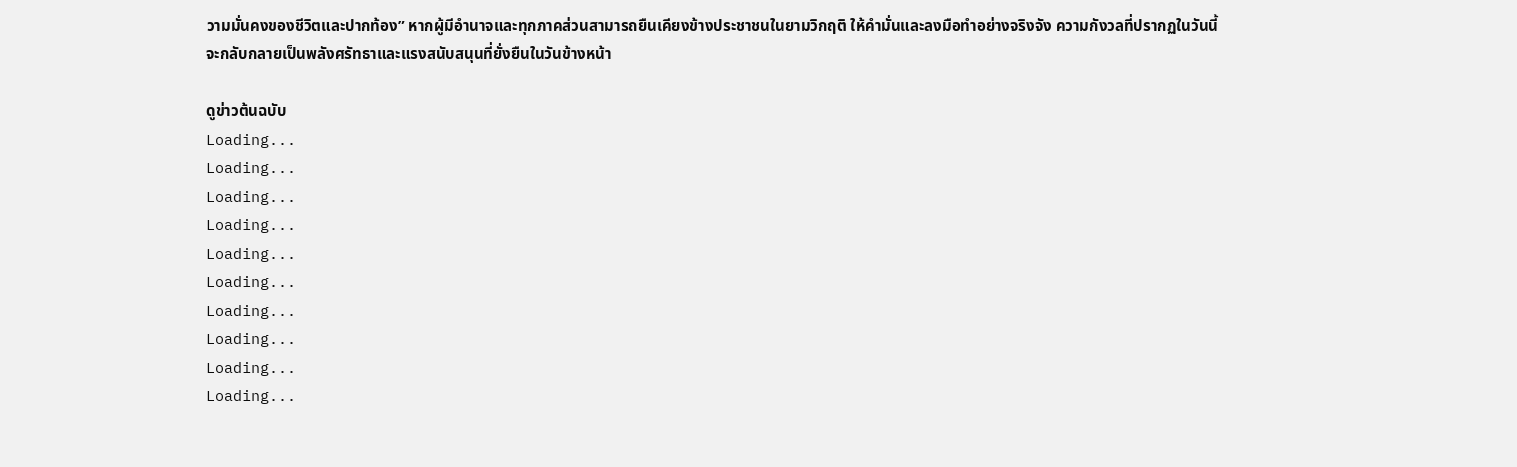วามมั่นคงของชีวิตและปากท้อง” หากผู้มีอำนาจและทุกภาคส่วนสามารถยืนเคียงข้างประชาชนในยามวิกฤติ ให้คำมั่นและลงมือทำอย่างจริงจัง ความกังวลที่ปรากฏในวันนี้ จะกลับกลายเป็นพลังศรัทธาและแรงสนับสนุนที่ยั่งยืนในวันข้างหน้า

ดูข่าวต้นฉบับ
Loading...
Loading...
Loading...
Loading...
Loading...
Loading...
Loading...
Loading...
Loading...
Loading...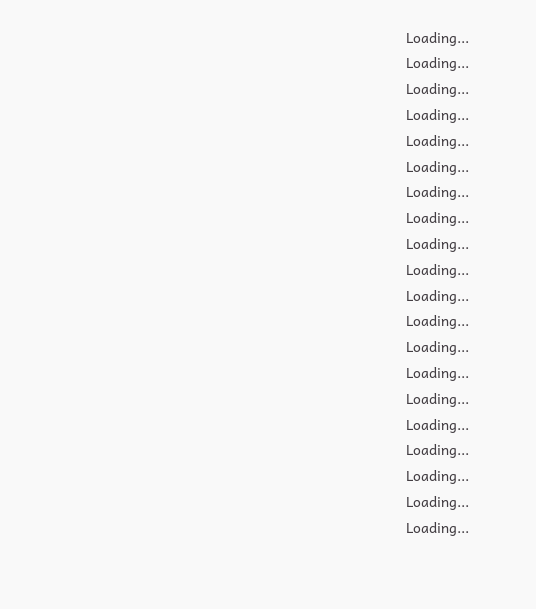Loading...
Loading...
Loading...
Loading...
Loading...
Loading...
Loading...
Loading...
Loading...
Loading...
Loading...
Loading...
Loading...
Loading...
Loading...
Loading...
Loading...
Loading...
Loading...
Loading...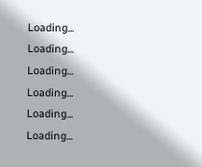Loading...
Loading...
Loading...
Loading...
Loading...
Loading...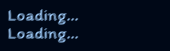Loading...
Loading...